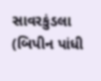સાવરકુંડલા
(બિપીન પાંધી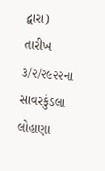દ્વારા)
તારીખ ૩/૨/૨૯૨૨ના સાવરકુંડલા લોહાણા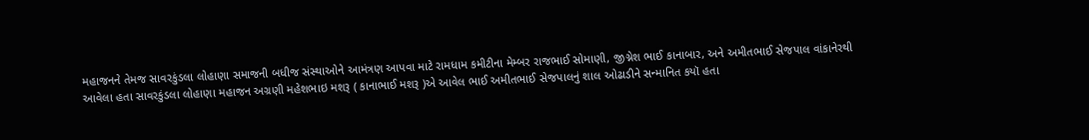મહાજનને તેમજ સાવરકુંડલા લોહાણા સમાજની બધીજ સંસ્થાઓને આમંત્રણ આપવા માટે રામધામ કમીટીના મેમ્બર રાજભાઈ સોમાણી, જીગ્નેશ ભાઈ કાનાબાર, અને અમીતભાઈ સેજપાલ વાંકાનેરથી આવેલા હતા સાવરકુંડલા લોહાણા મહાજન અગ્રણી મહેશભાઇ મશરૂ ( કાનાભાઈ મશરૂ )એ આવેલ ભાઈ અમીતભાઈ સેજપાલનું શાલ ઓઢાડીને સન્માનિત કયૉ હતા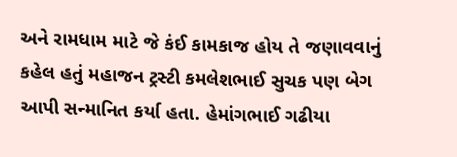અને રામધામ માટે જે કંઈ કામકાજ હોય તે જણાવવાનું કહેલ હતું મહાજન ટ્રસ્ટી કમલેશભાઈ સુચક પણ બેગ આપી સન્માનિત કર્યા હતા. હેમાંગભાઈ ગઢીયા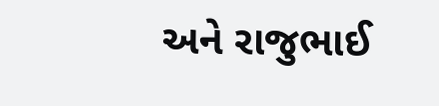અને રાજુભાઈ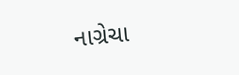નાગ્રેચા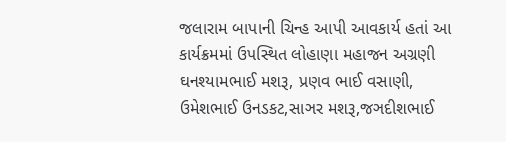જલારામ બાપાની ચિન્હ આપી આવકાર્ય હતાં આ કાર્યક્રમમાં ઉપસ્થિત લોહાણા મહાજન અગ્રણી ઘનશ્યામભાઈ મશરૂ, પ્રણવ ભાઈ વસાણી, ઉમેશભાઈ ઉનડકટ,સાઞર મશરૂ,જઞદીશભાઈ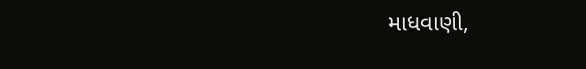માધવાણી,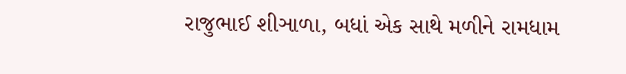રાજુભાઈ શીઞાળા, બધાં એક સાથે મળીને રામધામ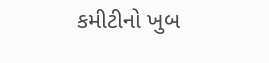કમીટીનો ખુબ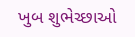ખુબ શુભેચ્છાઓ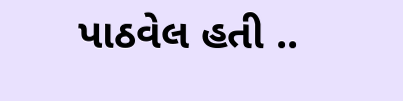પાઠવેલ હતી ..